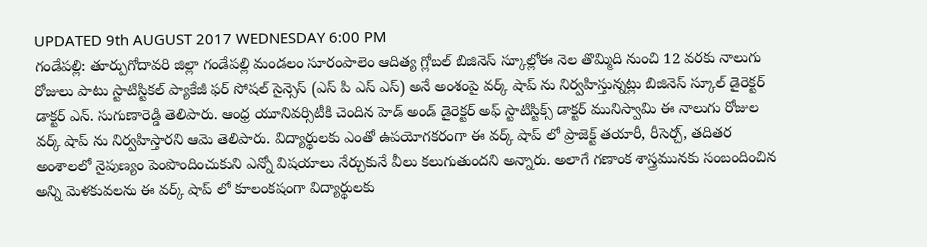UPDATED 9th AUGUST 2017 WEDNESDAY 6:00 PM
గండేపల్లి: తూర్పుగోదావరి జిల్లా గండేపల్లి మండలం సూరంపాలెం ఆదిత్య గ్లోబల్ బిజినెస్ స్కూల్లోఈ నెల తొమ్మిది నుంచి 12 వరకు నాలుగు రోజులు పాటు స్టాటిస్టికల్ ప్యాకేజీ ఫర్ సోషల్ సైన్సెస్ (ఎస్ పి ఎస్ ఎస్) అనే అంశంపై వర్క్ షాప్ ను నిర్వహిస్తున్నట్లు బిజినెస్ స్కూల్ డైరెక్టర్ డాక్టర్ ఎన్. సుగుణారెడ్డి తెలిపారు. ఆంధ్ర యూనివర్సిటీకి చెందిన హెడ్ అండ్ డైరెక్టర్ అఫ్ స్టాటిస్టిక్స్ డాక్టర్ మునిస్వామి ఈ నాలుగు రోజుల వర్క్ షాప్ ను నిర్వహిస్తారని ఆమె తెలిపారు. విద్యార్థులకు ఎంతో ఉపయోగకరంగా ఈ వర్క్ షాప్ లో ప్రాజెక్ట్ తయారీ, రీసెర్చ్, తదితర అంశాలలో నైపుణ్యం పెంపొందించుకుని ఎన్నో విషయాలు నేర్చుకునే వీలు కలుగుతుందని అన్నారు. అలాగే గణాంక శాస్త్రమునకు సంబందించిన అన్ని మెళకువలను ఈ వర్క్ షాప్ లో కూలంకషంగా విద్యార్థులకు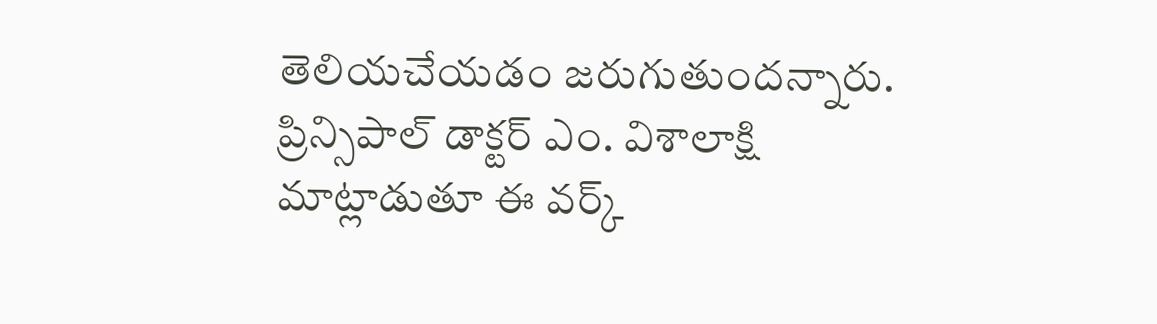తెలియచేయడం జరుగుతుందన్నారు. ప్రిన్సిపాల్ డాక్టర్ ఎం. విశాలాక్షి మాట్లాడుతూ ఈ వర్క్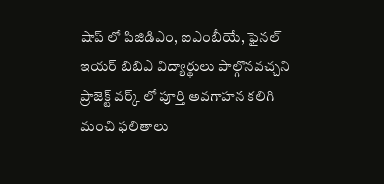షాప్ లో పిజిడిఎం, ఐఎంబీయే, ఫైనల్ ఇయర్ బిబిఎ విద్యార్థులు పాల్గొనవచ్చని ప్రాజెక్ట్ వర్క్ లో పూర్తి అవగాహన కలిగి మంచి ఫలితాలు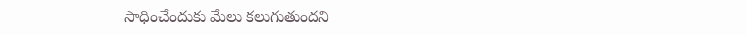సాధించేందుకు మేలు కలుగుతుందని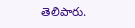తెలిపారు.